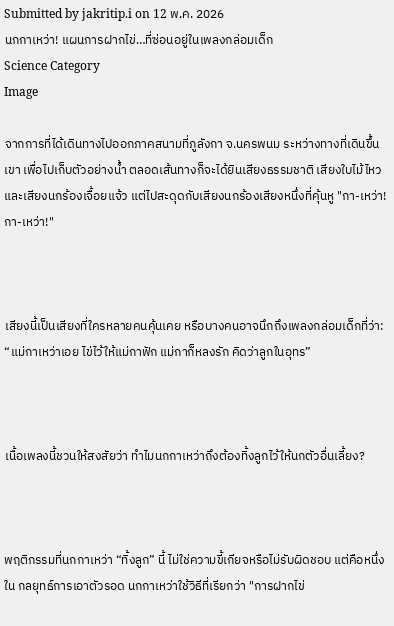Submitted by jakritip.i on 12 พ.ค. 2026
นกกาเหว่า! แผนการฝากไข่…ที่ซ่อนอยู่ในเพลงกล่อมเด็ก
Science Category
Image

จากการที่ได้เดินทางไปออกภาคสนามที่ภูลังกา จ.นครพนม ระหว่างทางที่เดินขึ้นเขา เพื่อไปเก็บตัวอย่างน้ำ ตลอดเส้นทางก็จะได้ยินเสียงธรรมชาติ เสียงใบไม้ไหว และเสียงนกร้องเจื้อยแจ้ว แต่ไปสะดุดกับเสียงนกร้องเสียงหนึ่งที่คุ้นหู "กา-เหว่า! กา-เหว่า!"



เสียงนี้เป็นเสียงที่ใครหลายคนคุ้นเคย หรือบางคนอาจนึกถึงเพลงกล่อมเด็กที่ว่า: “แม่กาเหว่าเอย ไข่ไว้ให้แม่กาฟัก แม่กาก็หลงรัก คิดว่าลูกในอุทร”



เนื้อเพลงนี้ชวนให้สงสัยว่า ทำไมนกกาเหว่าถึงต้องทิ้งลูกไว้ให้นกตัวอื่นเลี้ยง?



พฤติกรรมที่นกกาเหว่า “ทิ้งลูก” นี้ ไม่ใช่ความขี้เกียจหรือไม่รับผิดชอบ แต่คือหนึ่งใน กลยุทธ์การเอาตัวรอด นกกาเหว่าใช้วิธีที่เรียกว่า "การฝากไข่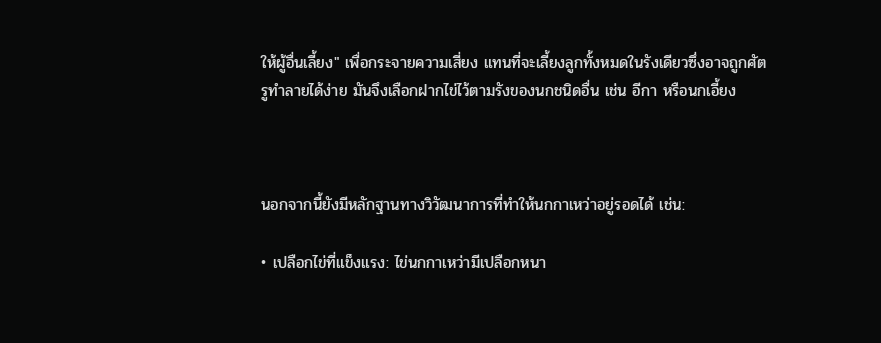ให้ผู้อื่นเลี้ยง" เพื่อกระจายความเสี่ยง แทนที่จะเลี้ยงลูกทั้งหมดในรังเดียวซึ่งอาจถูกศัตรูทำลายได้ง่าย มันจึงเลือกฝากไข่ไว้ตามรังของนกชนิดอื่น เช่น อีกา หรือนกเอี้ยง



นอกจากนี้ยังมีหลักฐานทางวิวัฒนาการที่ทำให้นกกาเหว่าอยู่รอดได้ เช่น:

• เปลือกไข่ที่แข็งแรง: ไข่นกกาเหว่ามีเปลือกหนา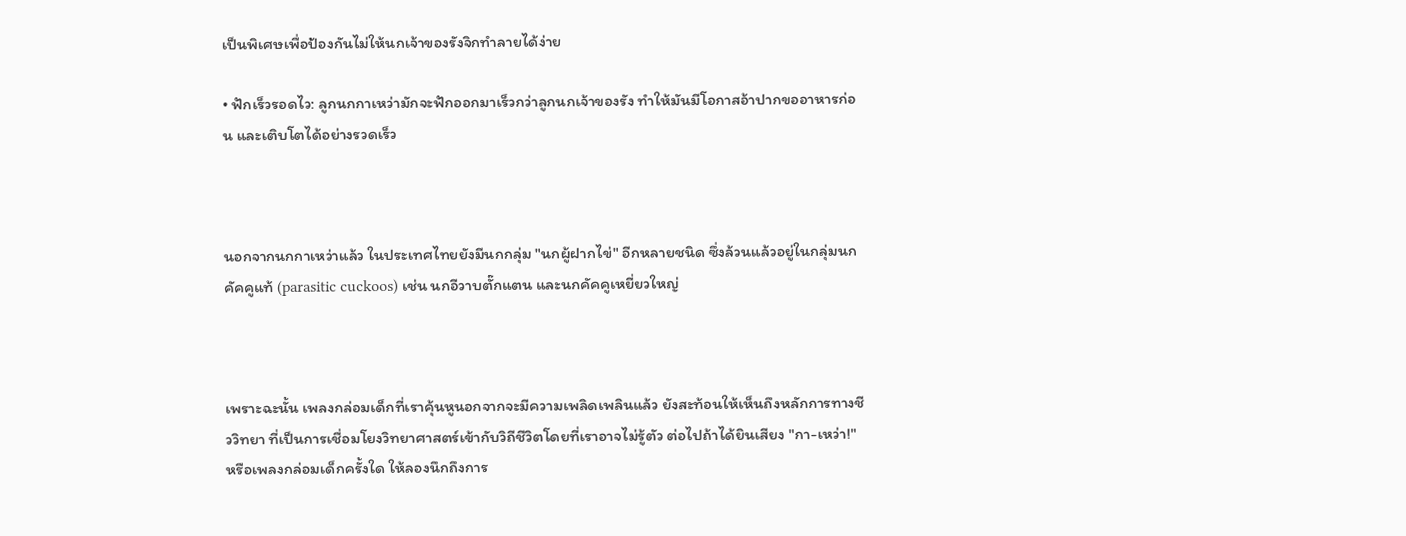เป็นพิเศษเพื่อป้องกันไม่ให้นกเจ้าของรังจิกทำลายได้ง่าย

• ฟักเร็วรอดไว: ลูกนกกาเหว่ามักจะฟักออกมาเร็วกว่าลูกนกเจ้าของรัง ทำให้มันมีโอกาสอ้าปากขออาหารก่อน และเติบโตได้อย่างรวดเร็ว



นอกจากนกกาเหว่าแล้ว ในประเทศไทยยังมีนกกลุ่ม "นกผู้ฝากไข่" อีกหลายชนิด ซึ่งล้วนแล้วอยู่ในกลุ่มนกคัคคูแท้ (parasitic cuckoos) เช่น นกอีวาบตั๊กแตน และนกคัคคูเหยี่ยวใหญ่



เพราะฉะนั้น เพลงกล่อมเด็กที่เราคุ้นหูนอกจากจะมีความเพลิดเพลินแล้ว ยังสะท้อนให้เห็นถึงหลักการทางชีววิทยา ที่เป็นการเชื่อมโยงวิทยาศาสตร์เข้ากับวิถีชีวิตโดยที่เราอาจไม่รู้ตัว ต่อไปถ้าได้ยินเสียง "กา-เหว่า!" หรือเพลงกล่อมเด็กครั้งใด ให้ลองนึกถึงการ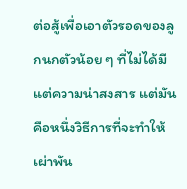ต่อสู้เพื่อเอาตัวรอดของลูกนกตัวน้อย ๆ ที่ไม่ได้มีแต่ความน่าสงสาร แต่มันคือหนึ่งวิธีการที่จะทำให้เผ่าพัน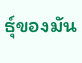ธุ์ของมัน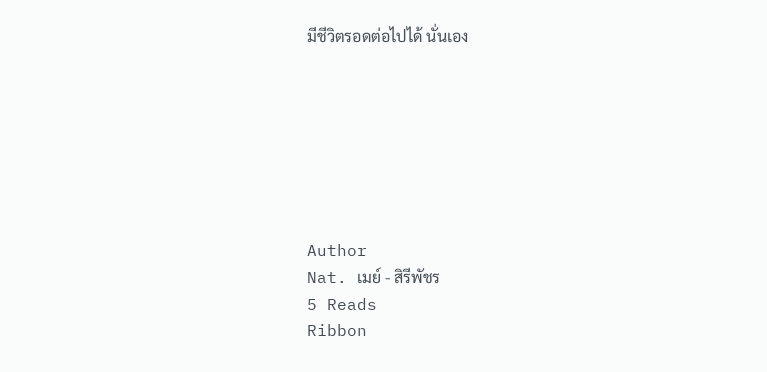มีชีวิตรอดต่อไปได้ นั่นเอง







Author
Nat. เมย์ - สิรีพัชร
5 Reads
Ribbon